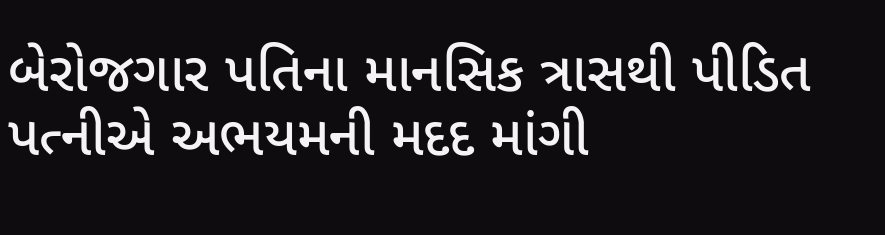બેરોજગાર પતિના માનસિક ત્રાસથી પીડિત પત્નીએ અભયમની મદદ માંગી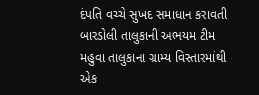દંપતિ વચ્ચે સુખદ સમાધાન કરાવતી બારડોલી તાલુકાની અભયમ ટીમ
મહુવા તાલુકાના ગ્રામ્ય વિસ્તારમાંથી એક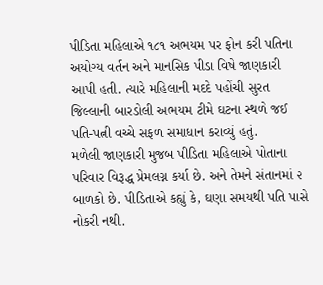પીડિતા મહિલાએ ૧૮૧ અભયમ પર ફોન કરી પતિના અયોગ્ય વર્તન અને માનસિક પીડા વિષે જાણકારી આપી હતી. ત્યારે મહિલાની મદદે પહોંચી સુરત જિલ્લાની બારડોલી અભયમ ટીમે ઘટના સ્થળે જઈ પતિ-પત્ની વચ્ચે સફળ સમાધાન કરાવ્યું હતું.
મળેલી જાણકારી મુજબ પીડિતા મહિલાએ પોતાના પરિવાર વિરૂદ્ધ પ્રેમલગ્ન કર્યા છે. અને તેમને સંતાનમાં ૨ બાળકો છે. પીડિતાએ કહ્યું કે, ઘણા સમયથી પતિ પાસે નોકરી નથી.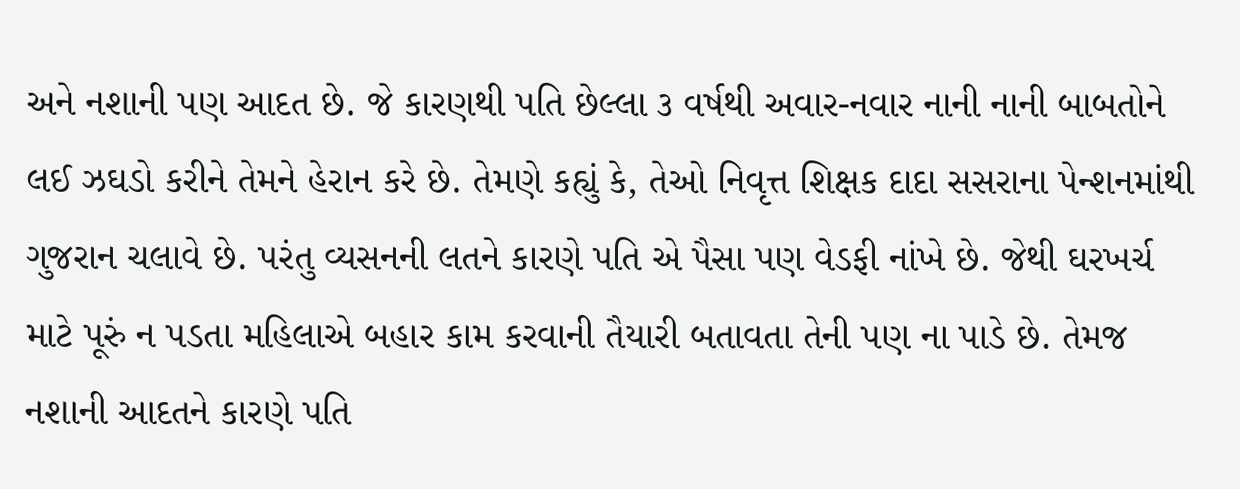અને નશાની પણ આદત છે. જે કારણથી પતિ છેલ્લા ૩ વર્ષથી અવાર-નવાર નાની નાની બાબતોને લઈ ઝઘડો કરીને તેમને હેરાન કરે છે. તેમણે કહ્યું કે, તેઓ નિવૃત્ત શિક્ષક દાદા સસરાના પેન્શનમાંથી ગુજરાન ચલાવે છે. પરંતુ વ્યસનની લતને કારણે પતિ એ પૈસા પણ વેડફી નાંખે છે. જેથી ઘરખર્ચ માટે પૂરું ન પડતા મહિલાએ બહાર કામ કરવાની તૈયારી બતાવતા તેની પણ ના પાડે છે. તેમજ નશાની આદતને કારણે પતિ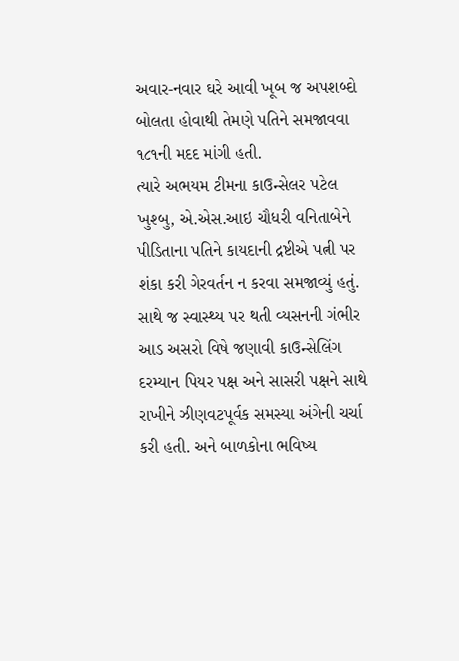અવાર-નવાર ઘરે આવી ખૂબ જ અપશબ્દો બોલતા હોવાથી તેમણે પતિને સમજાવવા ૧૮૧ની મદદ માંગી હતી.
ત્યારે અભયમ ટીમના કાઉન્સેલર પટેલ ખુશ્બુ, એ.એસ.આઇ ચૌધરી વનિતાબેને પીડિતાના પતિને કાયદાની દ્રષ્ટીએ પત્ની પર શંકા કરી ગેરવર્તન ન કરવા સમજાવ્યું હતું. સાથે જ સ્વાસ્થ્ય પર થતી વ્યસનની ગંભીર આડ અસરો વિષે જણાવી કાઉન્સેલિંગ દરમ્યાન પિયર પક્ષ અને સાસરી પક્ષને સાથે રાખીને ઝીણવટપૂર્વક સમસ્યા અંગેની ચર્ચા કરી હતી. અને બાળકોના ભવિષ્ય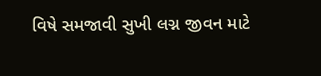વિષે સમજાવી સુખી લગ્ન જીવન માટે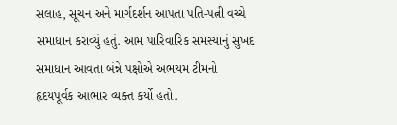સલાહ, સૂચન અને માર્ગદર્શન આપતા પતિ-પત્ની વચ્ચે સમાધાન કરાવ્યું હતું. આમ પારિવારિક સમસ્યાનું સુખદ સમાધાન આવતા બંન્ને પક્ષોએ અભયમ ટીમનો હૃદયપૂર્વક આભાર વ્યક્ત કર્યો હતો.